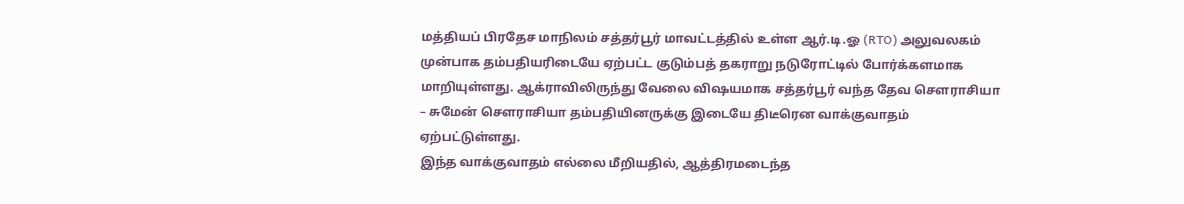மத்தியப் பிரதேச மாநிலம் சத்தர்பூர் மாவட்டத்தில் உள்ள ஆர்.டி.ஓ (RTO) அலுவலகம் முன்பாக தம்பதியரிடையே ஏற்பட்ட குடும்பத் தகராறு நடுரோட்டில் போர்க்களமாக மாறியுள்ளது. ஆக்ராவிலிருந்து வேலை விஷயமாக சத்தர்பூர் வந்த தேவ சௌராசியா – சுமேன் சௌராசியா தம்பதியினருக்கு இடையே திடீரென வாக்குவாதம் ஏற்பட்டுள்ளது.
இந்த வாக்குவாதம் எல்லை மீறியதில், ஆத்திரமடைந்த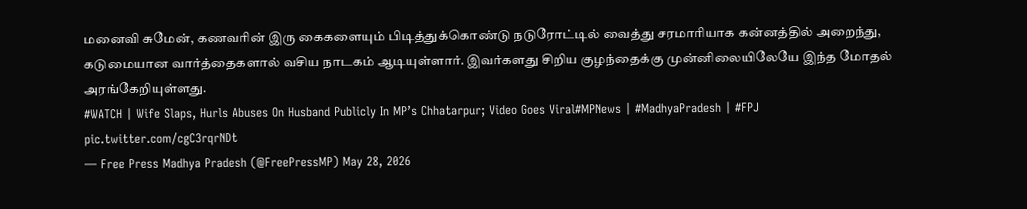மனைவி சுமேன், கணவரின் இரு கைகளையும் பிடித்துக்கொண்டு நடுரோட்டில் வைத்து சரமாரியாக கன்னத்தில் அறைந்து, கடுமையான வார்த்தைகளால் வசிய நாடகம் ஆடியுள்ளார். இவர்களது சிறிய குழந்தைக்கு முன்னிலையிலேயே இந்த மோதல் அரங்கேறியுள்ளது.
#WATCH | Wife Slaps, Hurls Abuses On Husband Publicly In MP’s Chhatarpur; Video Goes Viral#MPNews | #MadhyaPradesh | #FPJ pic.twitter.com/cgC3rqrNDt
— Free Press Madhya Pradesh (@FreePressMP) May 28, 2026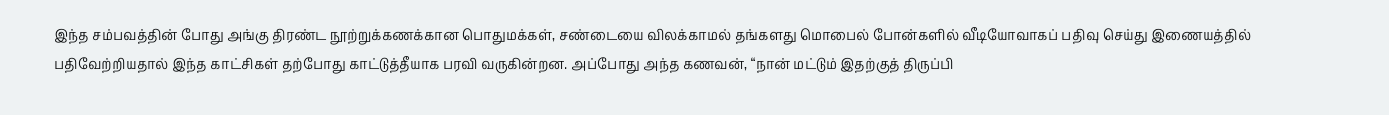இந்த சம்பவத்தின் போது அங்கு திரண்ட நூற்றுக்கணக்கான பொதுமக்கள், சண்டையை விலக்காமல் தங்களது மொபைல் போன்களில் வீடியோவாகப் பதிவு செய்து இணையத்தில் பதிவேற்றியதால் இந்த காட்சிகள் தற்போது காட்டுத்தீயாக பரவி வருகின்றன. அப்போது அந்த கணவன், “நான் மட்டும் இதற்குத் திருப்பி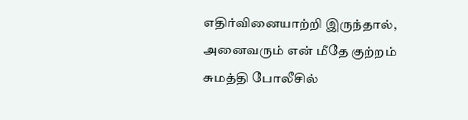எதிர்வினையாற்றி இருந்தால், அனைவரும் என் மீதே குற்றம் சுமத்தி போலீசில்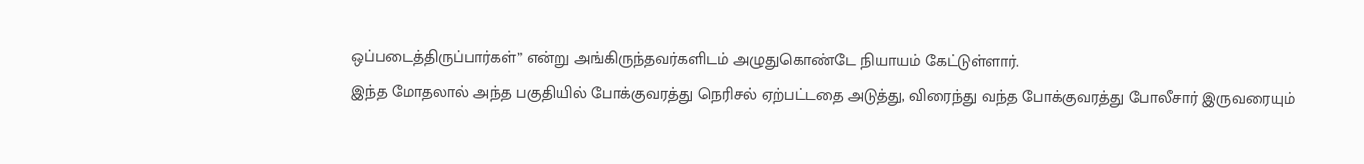ஒப்படைத்திருப்பார்கள்” என்று அங்கிருந்தவர்களிடம் அழுதுகொண்டே நியாயம் கேட்டுள்ளார்.
இந்த மோதலால் அந்த பகுதியில் போக்குவரத்து நெரிசல் ஏற்பட்டதை அடுத்து, விரைந்து வந்த போக்குவரத்து போலீசார் இருவரையும்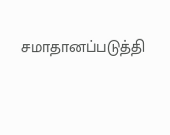சமாதானப்படுத்தி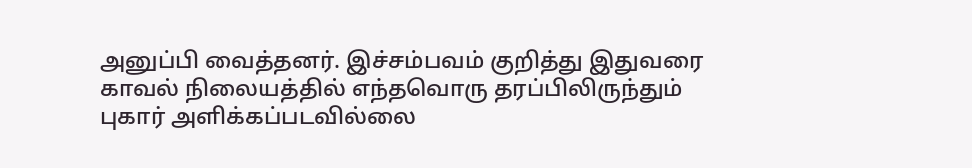அனுப்பி வைத்தனர். இச்சம்பவம் குறித்து இதுவரை காவல் நிலையத்தில் எந்தவொரு தரப்பிலிருந்தும் புகார் அளிக்கப்படவில்லை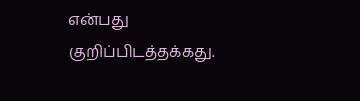என்பது குறிப்பிடத்தக்கது.